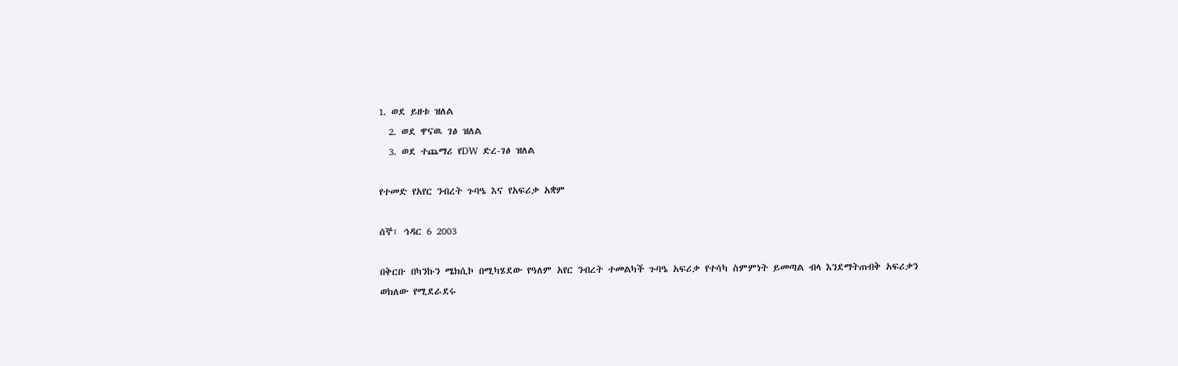1. ወደ ይዘቱ ዝለል
  2. ወደ ዋናዉ ገፅ ዝለል
  3. ወደ ተጨማሪ የDW ድረ-ገፅ ዝለል

የተመድ የአየር ንብረት ጉባዔ እና የአፍሪቃ አቋም

ሰኞ፣ ኅዳር 6 2003

በቅርቡ በካንኩን ሜክሲኮ በሚካሄደው የዓለም አየር ንብረት ተመልካች ጉባዔ አፍሪቃ የተሳካ ስምምነት ይመጣል ብላ እንደማትጠብቅ አፍሪቃን ወክለው የሚደራደሩ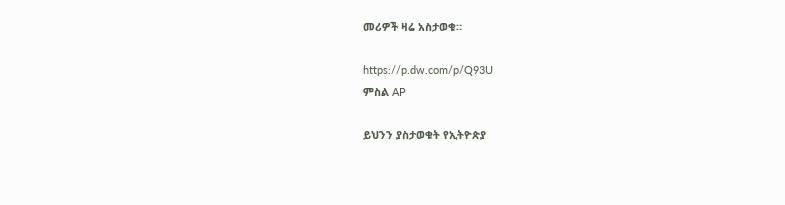መሪዎች ዛሬ አስታወቁ።

https://p.dw.com/p/Q93U
ምስል AP

ይህንን ያስታወቁት የኢትዮጵያ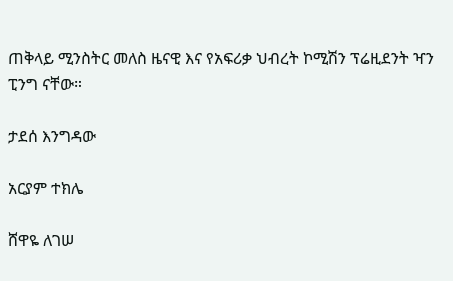ጠቅላይ ሚንስትር መለስ ዜናዊ እና የአፍሪቃ ህብረት ኮሚሽን ፕሬዚደንት ዣን ፒንግ ናቸው።

ታደሰ እንግዳው

አርያም ተክሌ

ሸዋዬ ለገሠ